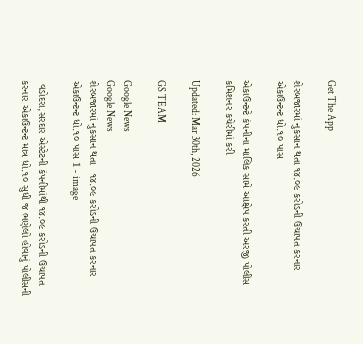Get The App

શેરબજારમાં નુકસાન થતા ૧૪.૦૯ કરોડની ઉચાપત કરનાર એકાઉન્ટન્ટ ધો.૧૦ પાસ

એકાઉન્ટન્ટે કંપનીના માલિક સામે આક્ષેપ કરતી અરજી પોલીસ કમિશનર કચેરીમાં કરી

Updated: Mar 30th, 2026

GS TEAM

Google News
Google News
શેરબજારમાં નુકસાન થતા   ૧૪.૦૯ કરોડની ઉચાપત કરનાર  એકાઉન્ટન્ટ ધો.૧૦ પાસ 1 - image

 વડોદરા,સરદાર એસ્ટેટની કંપનીમાંથી ૧૪.૦૯ કરોડની ઉચાપત કરનાર એકાઉન્ટન્ટ માત્ર ધો.૧૦ સુધી જ ભણેલો હોવાનું પોલીસની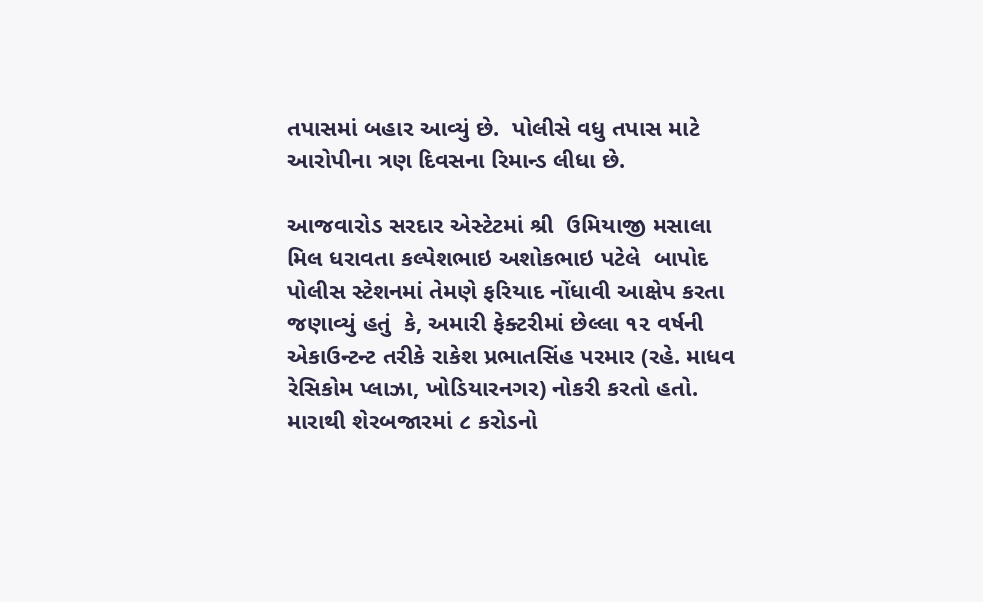તપાસમાં બહાર આવ્યું છે.  પોલીસે વધુ તપાસ માટે આરોપીના ત્રણ દિવસના રિમાન્ડ લીધા છે.

આજવારોડ સરદાર એસ્ટેટમાં શ્રી  ઉમિયાજી મસાલા મિલ ધરાવતા કલ્પેશભાઇ અશોકભાઇ પટેલે  બાપોદ પોલીસ સ્ટેશનમાં તેમણે ફરિયાદ નોંધાવી આક્ષેપ કરતા જણાવ્યું હતું  કે, અમારી ફેક્ટરીમાં છેલ્લા ૧૨ વર્ષની એકાઉન્ટન્ટ તરીકે રાકેશ પ્રભાતસિંહ પરમાર (રહે. માધવ રેસિકોમ પ્લાઝા, ખોડિયારનગર) નોકરી કરતો હતો.  મારાથી શેરબજારમાં ૮ કરોડનો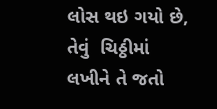લોસ થઇ ગયો છે, તેવું  ચિઠ્ઠીમાં લખીને તે જતો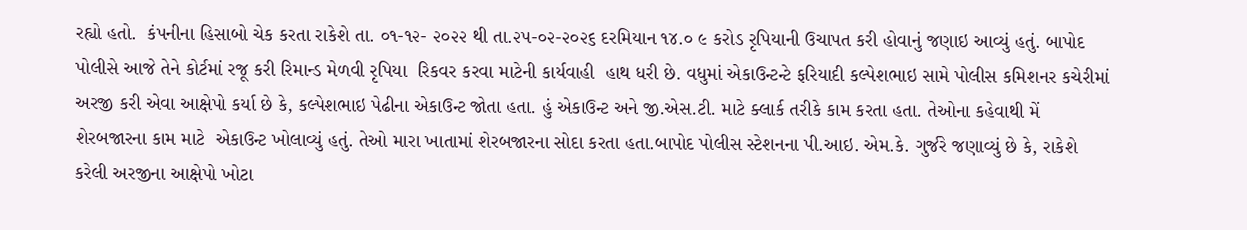રહ્યો હતો.  કંપનીના હિસાબો ચેક કરતા રાકેશે તા. ૦૧-૧૨- ૨૦૨૨ થી તા.૨૫-૦૨-૨૦૨૬ દરમિયાન ૧૪.૦ ૯ કરોડ રૃપિયાની ઉચાપત કરી હોવાનું જણાઇ આવ્યું હતું. બાપોદ પોલીસે આજે તેને કોર્ટમાં રજૂ કરી રિમાન્ડ મેળવી રૃપિયા  રિકવર કરવા માટેની કાર્યવાહી  હાથ ધરી છે. વધુમાં એકાઉન્ટન્ટે ફરિયાદી કલ્પેશભાઇ સામે પોલીસ કમિશનર કચેરીમાં અરજી કરી એવા આક્ષેપો કર્યા છે કે, કલ્પેશભાઇ પેઢીના એકાઉન્ટ જોતા હતા. હું એકાઉન્ટ અને જી.એસ.ટી. માટે ક્લાર્ક તરીકે કામ કરતા હતા. તેઓના કહેવાથી મેં શેરબજારના કામ માટે  એકાઉન્ટ ખોલાવ્યું હતું. તેઓ મારા ખાતામાં શેરબજારના સોદા કરતા હતા.બાપોદ પોલીસ સ્ટેશનના પી.આઇ. એમ.કે. ગુર્જરે જણાવ્યું છે કે, રાકેશે કરેલી અરજીના આક્ષેપો ખોટા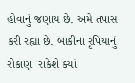હોવાનું જણાય છે. અમે તપાસ કરી રહ્યા છે. બાકીના રૃપિયાનું રોકાણ  રાકેશે ક્યાં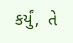કર્યું,  તે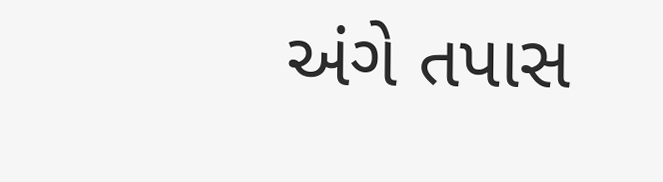અંગે તપાસ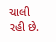ચાલી રહી છે.